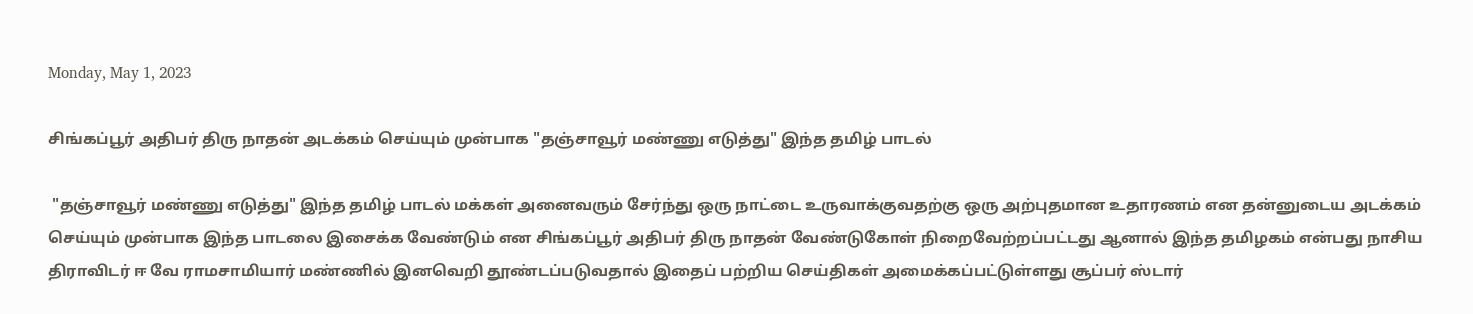Monday, May 1, 2023

சிங்கப்பூர் அதிபர் திரு நாதன் அடக்கம் செய்யும் முன்பாக "தஞ்சாவூர் மண்ணு எடுத்து" இந்த தமிழ் பாடல்

 "தஞ்சாவூர் மண்ணு எடுத்து" இந்த தமிழ் பாடல் மக்கள் அனைவரும் சேர்ந்து ஒரு நாட்டை உருவாக்குவதற்கு ஒரு அற்புதமான உதாரணம் என தன்னுடைய அடக்கம் செய்யும் முன்பாக இந்த பாடலை இசைக்க வேண்டும் என சிங்கப்பூர் அதிபர் திரு நாதன் வேண்டுகோள் நிறைவேற்றப்பட்டது ஆனால் இந்த தமிழகம் என்பது நாசிய திராவிடர் ஈ வே ராமசாமியார் மண்ணில் இனவெறி தூண்டப்படுவதால் இதைப் பற்றிய செய்திகள் அமைக்கப்பட்டுள்ளது சூப்பர் ஸ்டார்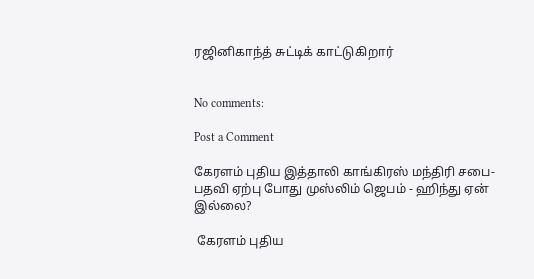ரஜினிகாந்த் சுட்டிக் காட்டுகிறார்


No comments:

Post a Comment

கேரளம் புதிய இத்தாலி காங்கிரஸ் மந்திரி சபை- பதவி ஏற்பு போது முஸ்லிம் ஜெபம் - ஹிந்து ஏன் இல்லை?

 கேரளம் புதிய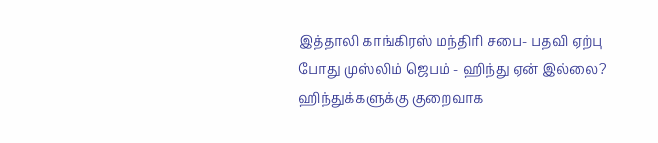இத்தாலி காங்கிரஸ் மந்திரி சபை- பதவி ஏற்பு போது முஸ்லிம் ஜெபம் - ஹிந்து ஏன் இல்லை? ஹிந்துக்களுக்கு குறைவாக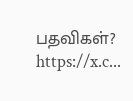பதவிகள்? https://x.c...